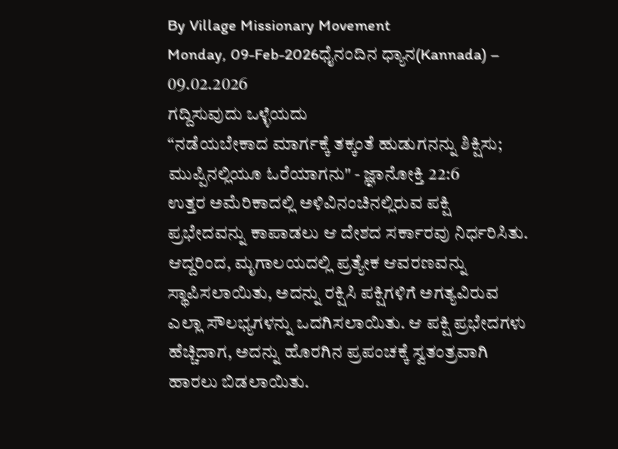By Village Missionary Movement
Monday, 09-Feb-2026ಧೈನಂದಿನ ಧ್ಯಾನ(Kannada) – 09.02.2026
ಗದ್ದಿಸುವುದು ಒಳ್ಳೆಯದು
“ನಡೆಯಬೇಕಾದ ಮಾರ್ಗಕ್ಕೆ ತಕ್ಕಂತೆ ಹುಡುಗನನ್ನು ಶಿಕ್ಷಿಸು; ಮುಪ್ಪಿನಲ್ಲಿಯೂ ಓರೆಯಾಗನು" - ಜ್ಞಾನೋಕ್ತಿ 22:6
ಉತ್ತರ ಅಮೆರಿಕಾದಲ್ಲಿ ಅಳಿವಿನಂಚಿನಲ್ಲಿರುವ ಪಕ್ಷಿ ಪ್ರಭೇದವನ್ನು ಕಾಪಾಡಲು ಆ ದೇಶದ ಸರ್ಕಾರವು ನಿರ್ಧರಿಸಿತು. ಆದ್ದರಿಂದ, ಮೃಗಾಲಯದಲ್ಲಿ ಪ್ರತ್ಯೇಕ ಆವರಣವನ್ನು ಸ್ಥಾಪಿಸಲಾಯಿತು, ಅದನ್ನು ರಕ್ಷಿಸಿ ಪಕ್ಷಿಗಳಿಗೆ ಅಗತ್ಯವಿರುವ ಎಲ್ಲಾ ಸೌಲಭ್ಯಗಳನ್ನು ಒದಗಿಸಲಾಯಿತು. ಆ ಪಕ್ಷಿ ಪ್ರಭೇದಗಳು ಹೆಚ್ಚಿದಾಗ, ಅದನ್ನು ಹೊರಗಿನ ಪ್ರಪಂಚಕ್ಕೆ ಸ್ವತಂತ್ರವಾಗಿ ಹಾರಲು ಬಿಡಲಾಯಿತು.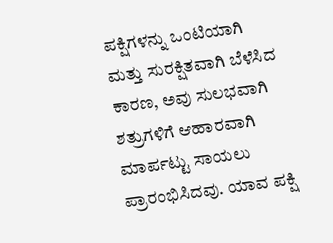ಪಕ್ಷಿಗಳನ್ನು ಒಂಟಿಯಾಗಿ ಮತ್ತು ಸುರಕ್ಷಿತವಾಗಿ ಬೆಳೆಸಿದ ಕಾರಣ, ಅವು ಸುಲಭವಾಗಿ ಶತ್ರುಗಳಿಗೆ ಆಹಾರವಾಗಿ ಮಾರ್ಪಟ್ಟು ಸಾಯಲು ಪ್ರಾರಂಭಿಸಿದವು. ಯಾವ ಪಕ್ಷಿ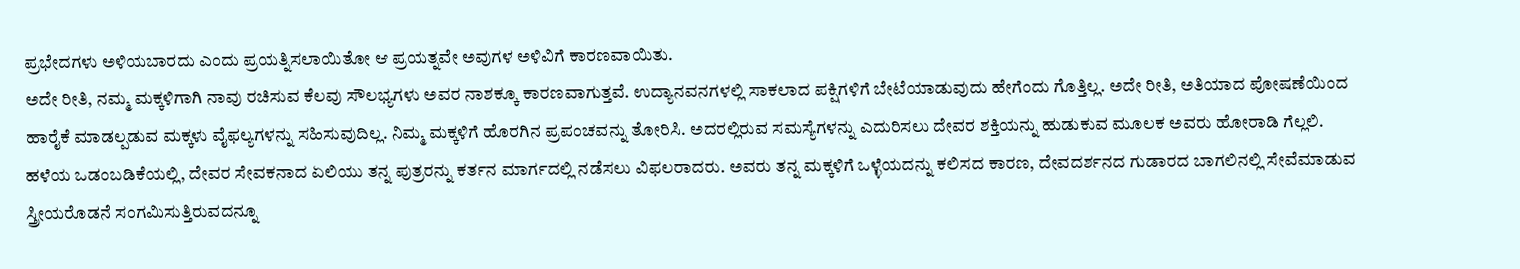ಪ್ರಭೇದಗಳು ಅಳಿಯಬಾರದು ಎಂದು ಪ್ರಯತ್ನಿಸಲಾಯಿತೋ ಆ ಪ್ರಯತ್ನವೇ ಅವುಗಳ ಅಳಿವಿಗೆ ಕಾರಣವಾಯಿತು.
ಅದೇ ರೀತಿ, ನಮ್ಮ ಮಕ್ಕಳಿಗಾಗಿ ನಾವು ರಚಿಸುವ ಕೆಲವು ಸೌಲಭ್ಯಗಳು ಅವರ ನಾಶಕ್ಕೂ ಕಾರಣವಾಗುತ್ತವೆ. ಉದ್ಯಾನವನಗಳಲ್ಲಿ ಸಾಕಲಾದ ಪಕ್ಷಿಗಳಿಗೆ ಬೇಟೆಯಾಡುವುದು ಹೇಗೆಂದು ಗೊತ್ತಿಲ್ಲ. ಅದೇ ರೀತಿ, ಅತಿಯಾದ ಪೋಷಣೆಯಿಂದ ಹಾರೈಕೆ ಮಾಡಲ್ಪಡುವ ಮಕ್ಕಳು ವೈಫಲ್ಯಗಳನ್ನು ಸಹಿಸುವುದಿಲ್ಲ. ನಿಮ್ಮ ಮಕ್ಕಳಿಗೆ ಹೊರಗಿನ ಪ್ರಪಂಚವನ್ನು ತೋರಿಸಿ. ಅದರಲ್ಲಿರುವ ಸಮಸ್ಯೆಗಳನ್ನು ಎದುರಿಸಲು ದೇವರ ಶಕ್ತಿಯನ್ನು ಹುಡುಕುವ ಮೂಲಕ ಅವರು ಹೋರಾಡಿ ಗೆಲ್ಲಲಿ.
ಹಳೆಯ ಒಡಂಬಡಿಕೆಯಲ್ಲಿ, ದೇವರ ಸೇವಕನಾದ ಏಲಿಯು ತನ್ನ ಪುತ್ರರನ್ನು ಕರ್ತನ ಮಾರ್ಗದಲ್ಲಿ ನಡೆಸಲು ವಿಫಲರಾದರು. ಅವರು ತನ್ನ ಮಕ್ಕಳಿಗೆ ಒಳ್ಳೆಯದನ್ನು ಕಲಿಸದ ಕಾರಣ, ದೇವದರ್ಶನದ ಗುಡಾರದ ಬಾಗಲಿನಲ್ಲಿ ಸೇವೆಮಾಡುವ ಸ್ತ್ರೀಯರೊಡನೆ ಸಂಗವಿುಸುತ್ತಿರುವದನ್ನೂ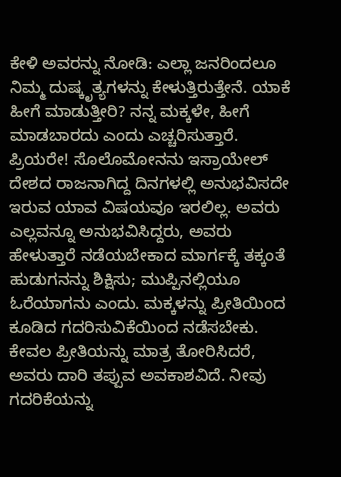ಕೇಳಿ ಅವರನ್ನು ನೋಡಿ: ಎಲ್ಲಾ ಜನರಿಂದಲೂ ನಿಮ್ಮ ದುಷ್ಕೃತ್ಯಗಳನ್ನು ಕೇಳುತ್ತಿರುತ್ತೇನೆ. ಯಾಕೆ ಹೀಗೆ ಮಾಡುತ್ತೀರಿ? ನನ್ನ ಮಕ್ಕಳೇ, ಹೀಗೆ ಮಾಡಬಾರದು ಎಂದು ಎಚ್ಚರಿಸುತ್ತಾರೆ.
ಪ್ರಿಯರೇ! ಸೊಲೊಮೋನನು ಇಸ್ರಾಯೇಲ್ ದೇಶದ ರಾಜನಾಗಿದ್ದ ದಿನಗಳಲ್ಲಿ ಅನುಭವಿಸದೇ ಇರುವ ಯಾವ ವಿಷಯವೂ ಇರಲಿಲ್ಲ. ಅವರು ಎಲ್ಲವನ್ನೂ ಅನುಭವಿಸಿದ್ದರು, ಅವರು ಹೇಳುತ್ತಾರೆ ನಡೆಯಬೇಕಾದ ಮಾರ್ಗಕ್ಕೆ ತಕ್ಕಂತೆ ಹುಡುಗನನ್ನು ಶಿಕ್ಷಿಸು; ಮುಪ್ಪಿನಲ್ಲಿಯೂ ಓರೆಯಾಗನು ಎಂದು. ಮಕ್ಕಳನ್ನು ಪ್ರೀತಿಯಿಂದ ಕೂಡಿದ ಗದರಿಸುವಿಕೆಯಿಂದ ನಡೆಸಬೇಕು. ಕೇವಲ ಪ್ರೀತಿಯನ್ನು ಮಾತ್ರ ತೋರಿಸಿದರೆ, ಅವರು ದಾರಿ ತಪ್ಪುವ ಅವಕಾಶವಿದೆ. ನೀವು ಗದರಿಕೆಯನ್ನು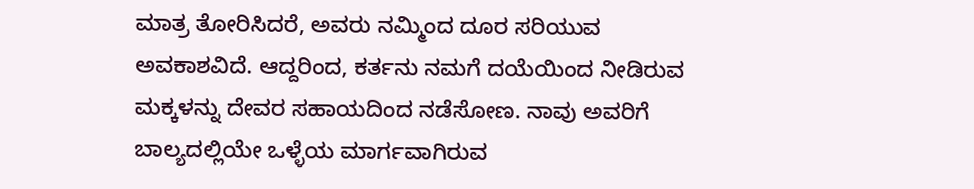ಮಾತ್ರ ತೋರಿಸಿದರೆ, ಅವರು ನಮ್ಮಿಂದ ದೂರ ಸರಿಯುವ ಅವಕಾಶವಿದೆ. ಆದ್ದರಿಂದ, ಕರ್ತನು ನಮಗೆ ದಯೆಯಿಂದ ನೀಡಿರುವ ಮಕ್ಕಳನ್ನು ದೇವರ ಸಹಾಯದಿಂದ ನಡೆಸೋಣ. ನಾವು ಅವರಿಗೆ ಬಾಲ್ಯದಲ್ಲಿಯೇ ಒಳ್ಳೆಯ ಮಾರ್ಗವಾಗಿರುವ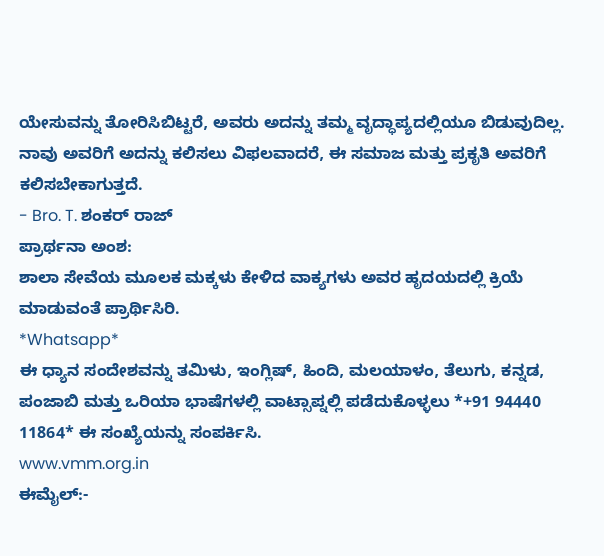ಯೇಸುವನ್ನು ತೋರಿಸಿಬಿಟ್ಟರೆ, ಅವರು ಅದನ್ನು ತಮ್ಮ ವೃದ್ಧಾಪ್ಯದಲ್ಲಿಯೂ ಬಿಡುವುದಿಲ್ಲ. ನಾವು ಅವರಿಗೆ ಅದನ್ನು ಕಲಿಸಲು ವಿಫಲವಾದರೆ, ಈ ಸಮಾಜ ಮತ್ತು ಪ್ರಕೃತಿ ಅವರಿಗೆ ಕಲಿಸಬೇಕಾಗುತ್ತದೆ.
- Bro. T. ಶಂಕರ್ ರಾಜ್
ಪ್ರಾರ್ಥನಾ ಅಂಶ:
ಶಾಲಾ ಸೇವೆಯ ಮೂಲಕ ಮಕ್ಕಳು ಕೇಳಿದ ವಾಕ್ಯಗಳು ಅವರ ಹೃದಯದಲ್ಲಿ ಕ್ರಿಯೆ ಮಾಡುವಂತೆ ಪ್ರಾರ್ಥಿಸಿರಿ.
*Whatsapp*
ಈ ಧ್ಯಾನ ಸಂದೇಶವನ್ನು ತಮಿಳು, ಇಂಗ್ಲಿಷ್, ಹಿಂದಿ, ಮಲಯಾಳಂ, ತೆಲುಗು, ಕನ್ನಡ, ಪಂಜಾಬಿ ಮತ್ತು ಒರಿಯಾ ಭಾಷೆಗಳಲ್ಲಿ ವಾಟ್ಸಾಪ್ನಲ್ಲಿ ಪಡೆದುಕೊಳ್ಳಲು *+91 94440 11864* ಈ ಸಂಖ್ಯೆಯನ್ನು ಸಂಪರ್ಕಿಸಿ.
www.vmm.org.in
ಈಮೈಲ್:-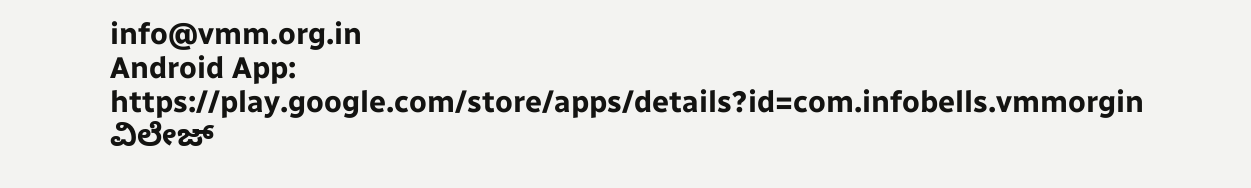info@vmm.org.in
Android App: https://play.google.com/store/apps/details?id=com.infobells.vmmorgin
ವಿಲೇಜ್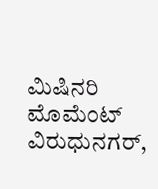ಮಿಷಿನರಿ ಮೊಮೆಂಟ್ ವಿರುಧುನಗರ್,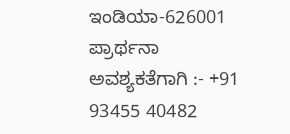ಇಂಡಿಯಾ-626001
ಪ್ರಾರ್ಥನಾ ಅವಶ್ಯಕತೆಗಾಗಿ :- +91 93455 40482